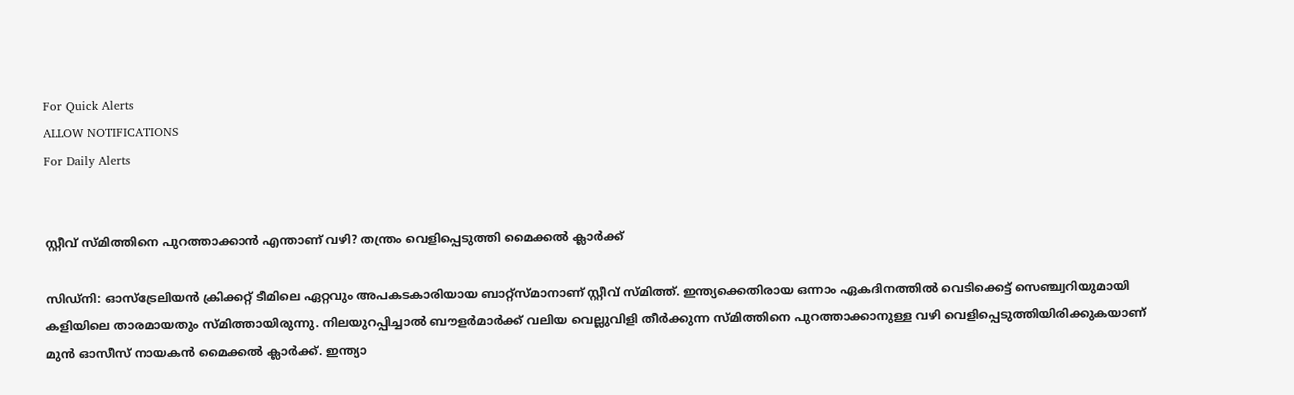For Quick Alerts
ALLOW NOTIFICATIONS
For Daily Alerts


സ്റ്റീവ് സ്മിത്തിനെ പുറത്താക്കാന്‍ എന്താണ് വഴി? തന്ത്രം വെളിപ്പെടുത്തി മൈക്കല്‍ ക്ലാര്‍ക്ക്

സിഡ്‌നി: ഓസ്‌ട്രേലിയന്‍ ക്രിക്കറ്റ് ടീമിലെ ഏറ്റവും അപകടകാരിയായ ബാറ്റ്‌സ്മാനാണ് സ്റ്റീവ് സ്മിത്ത്. ഇന്ത്യക്കെതിരായ ഒന്നാം ഏകദിനത്തില്‍ വെടിക്കെട്ട് സെഞ്ച്വറിയുമായി കളിയിലെ താരമായതും സ്മിത്തായിരുന്നു. നിലയുറപ്പിച്ചാല്‍ ബൗളര്‍മാര്‍ക്ക് വലിയ വെല്ലുവിളി തീര്‍ക്കുന്ന സ്മിത്തിനെ പുറത്താക്കാനുള്ള വഴി വെളിപ്പെടുത്തിയിരിക്കുകയാണ് മുന്‍ ഓസീസ് നായകന്‍ മൈക്കല്‍ ക്ലാര്‍ക്ക്. ഇന്ത്യാ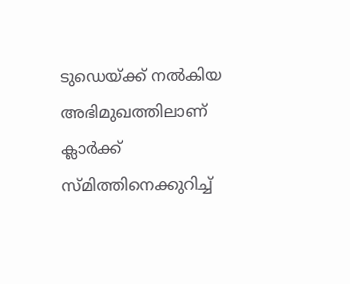ടുഡെയ്ക്ക് നല്‍കിയ അഭിമുഖത്തിലാണ് ക്ലാര്‍ക്ക് സ്മിത്തിനെക്കുറിച്ച്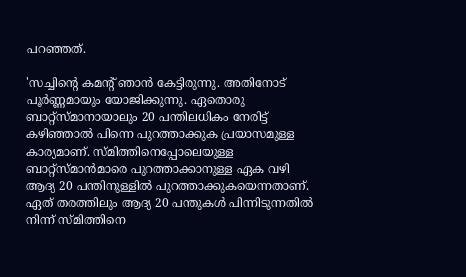പറഞ്ഞത്.

'സച്ചിന്റെ കമന്റ് ഞാന്‍ കേട്ടിരുന്നു. അതിനോട് പൂര്‍ണ്ണമായും യോജിക്കുന്നു. ഏതൊരു ബാറ്റ്‌സ്മാനായാലും 20 പന്തിലധികം നേരിട്ട് കഴിഞ്ഞാല്‍ പിന്നെ പുറത്താക്കുക പ്രയാസമുള്ള കാര്യമാണ്. സ്മിത്തിനെപ്പോലെയുള്ള ബാറ്റ്‌സ്മാന്‍മാരെ പുറത്താക്കാനുള്ള ഏക വഴി ആദ്യ 20 പന്തിനുള്ളില്‍ പുറത്താക്കുകയെന്നതാണ്. ഏത് തരത്തിലും ആദ്യ 20 പന്തുകള്‍ പിന്നിടുന്നതില്‍ നിന്ന് സ്മിത്തിനെ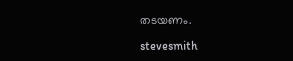തടയണം.

stevesmith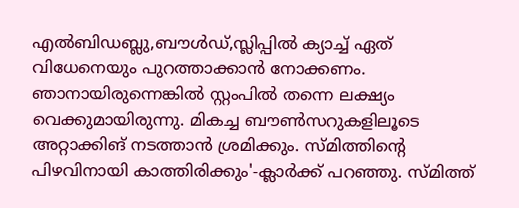എല്‍ബിഡബ്ലു,ബൗള്‍ഡ്,സ്ലിപ്പില്‍ ക്യാച്ച് ഏത് വിധേനെയും പുറത്താക്കാന്‍ നോക്കണം. ഞാനായിരുന്നെങ്കില്‍ സ്റ്റംപില്‍ തന്നെ ലക്ഷ്യം വെക്കുമായിരുന്നു. മികച്ച ബൗണ്‍സറുകളിലൂടെ അറ്റാക്കിങ് നടത്താന്‍ ശ്രമിക്കും. സ്മിത്തിന്റെ പിഴവിനായി കാത്തിരിക്കും'-ക്ലാര്‍ക്ക് പറഞ്ഞു. സ്മിത്ത്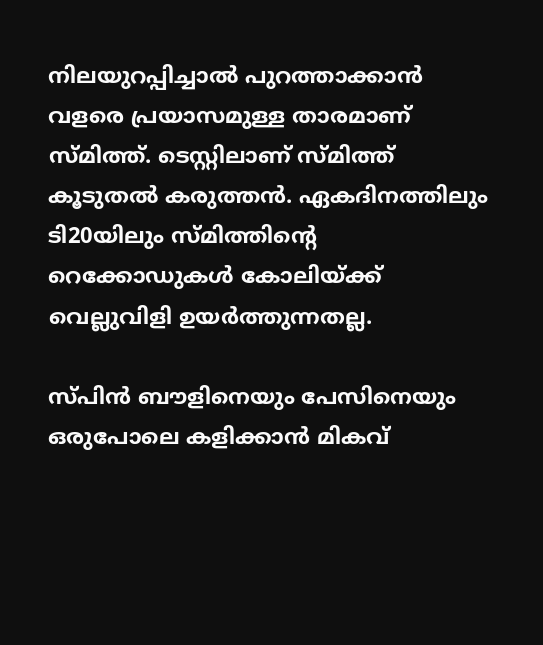നിലയുറപ്പിച്ചാല്‍ പുറത്താക്കാന്‍ വളരെ പ്രയാസമുള്ള താരമാണ് സ്മിത്ത്. ടെസ്റ്റിലാണ് സ്മിത്ത് കൂടുതല്‍ കരുത്തന്‍. ഏകദിനത്തിലും ടി20യിലും സ്മിത്തിന്റെ റെക്കോഡുകള്‍ കോലിയ്ക്ക് വെല്ലുവിളി ഉയര്‍ത്തുന്നതല്ല.

സ്പിന്‍ ബൗളിനെയും പേസിനെയും ഒരുപോലെ കളിക്കാന്‍ മികവ്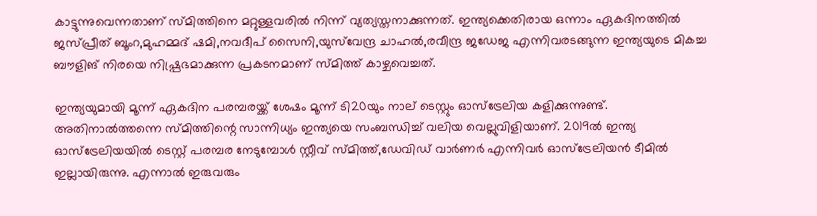കാട്ടുന്നുവെന്നതാണ് സ്മിത്തിനെ മറ്റുള്ളവരില്‍ നിന്ന് വ്യത്യസ്തനാക്കുന്നത്. ഇന്ത്യക്കെതിരായ ഒന്നാം ഏകദിനത്തില്‍ ജസ്പ്രീത് ബൂംറ,മുഹമ്മദ് ഷമി,നവദീപ് സൈനി,യുസ്‌വേന്ദ്ര ചാഹല്‍,രവീന്ദ്ര ജഡേജ എന്നിവരടങ്ങുന്ന ഇന്ത്യയുടെ മികച്ച ബൗളിങ് നിരയെ നിഷ്പ്രഭമാക്കുന്ന പ്രകടനമാണ് സ്മിത്ത് കാഴ്ചവെച്ചത്.

ഇന്ത്യയുമായി മൂന്ന് ഏകദിന പരമ്പരയ്ക്ക് ശേഷം മൂന്ന് ടി20യും നാല് ടെസ്റ്റും ഓസ്‌ട്രേലിയ കളിക്കുന്നുണ്ട്. അതിനാല്‍ത്തന്നെ സ്മിത്തിന്റെ സാന്നിധ്യം ഇന്ത്യയെ സംബന്ധിച്ച് വലിയ വെല്ലുവിളിയാണ്. 2019ല്‍ ഇന്ത്യ ഓസ്‌ട്രേലിയയില്‍ ടെസ്റ്റ് പരമ്പര നേടുമ്പോള്‍ സ്റ്റീവ് സ്മിത്ത്,ഡേവിഡ് വാര്‍ണര്‍ എന്നിവര്‍ ഓസ്‌ട്രേലിയന്‍ ടീമില്‍ ഇല്ലായിരുന്നു. എന്നാല്‍ ഇരുവരും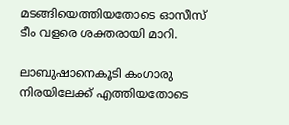മടങ്ങിയെത്തിയതോടെ ഓസീസ് ടീം വളരെ ശക്തരായി മാറി.

ലാബുഷാനെകൂടി കംഗാരു നിരയിലേക്ക് എത്തിയതോടെ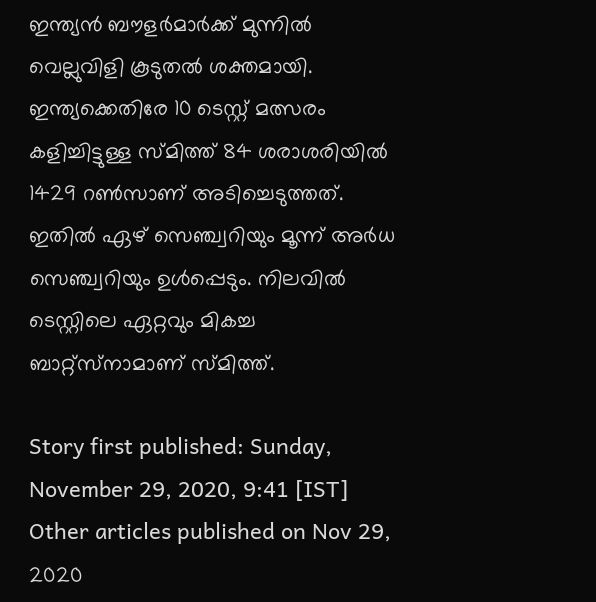ഇന്ത്യന്‍ ബൗളര്‍മാര്‍ക്ക് മുന്നില്‍ വെല്ലുവിളി കൂടുതല്‍ ശക്തമായി. ഇന്ത്യക്കെതിരേ 10 ടെസ്റ്റ് മത്സരം കളിച്ചിട്ടുള്ള സ്മിത്ത് 84 ശരാശരിയില്‍ 1429 റണ്‍സാണ് അടിച്ചെടുത്തത്. ഇതില്‍ ഏഴ് സെഞ്ച്വറിയും മൂന്ന് അര്‍ധ സെഞ്ച്വറിയും ഉള്‍പ്പെടും. നിലവില്‍ ടെസ്റ്റിലെ ഏറ്റവും മികച്ച ബാറ്റ്‌സ്‌നാമാണ് സ്മിത്ത്.

Story first published: Sunday, November 29, 2020, 9:41 [IST]
Other articles published on Nov 29, 2020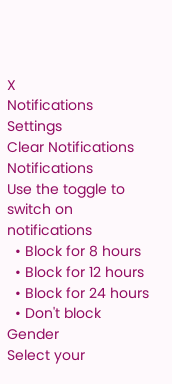X
Notifications
Settings
Clear Notifications
Notifications
Use the toggle to switch on notifications
  • Block for 8 hours
  • Block for 12 hours
  • Block for 24 hours
  • Don't block
Gender
Select your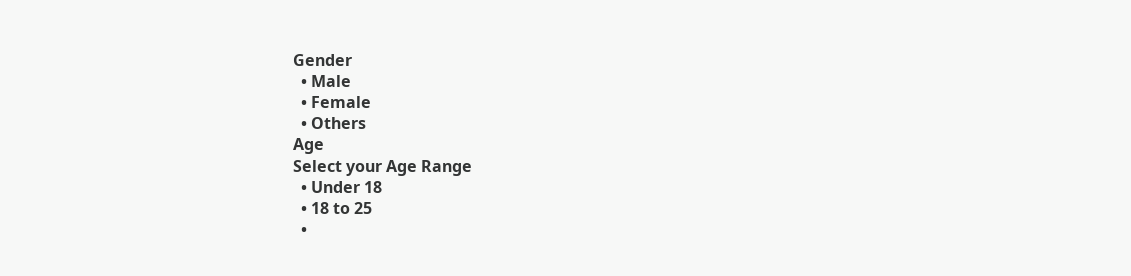Gender
  • Male
  • Female
  • Others
Age
Select your Age Range
  • Under 18
  • 18 to 25
  •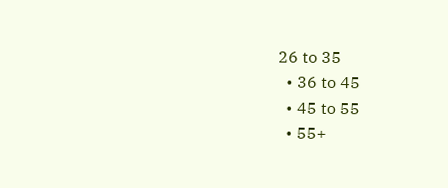26 to 35
  • 36 to 45
  • 45 to 55
  • 55+